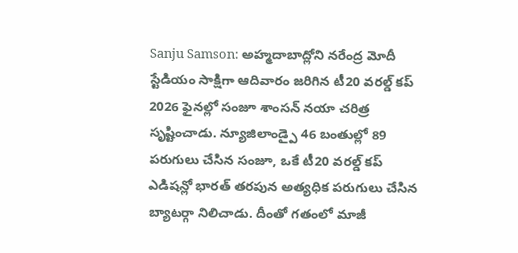Sanju Samson: అహ్మదాబాద్లోని నరేంద్ర మోదీ స్టేడియం సాక్షిగా ఆదివారం జరిగిన టీ20 వరల్డ్ కప్ 2026 ఫైనల్లో సంజూ శాంసన్ నయా చరిత్ర సృష్టించాడు. న్యూజిలాండ్పై 46 బంతుల్లో 89 పరుగులు చేసిన సంజూ, ఒకే టీ20 వరల్డ్ కప్ ఎడిషన్లో భారత్ తరపున అత్యధిక పరుగులు చేసిన బ్యాటర్గా నిలిచాడు. దీంతో గతంలో మాజీ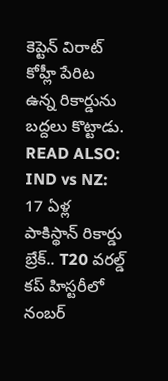కెప్టెన్ విరాట్ కోహ్లీ పేరిట ఉన్న రికార్డును బద్దలు కొట్టాడు.
READ ALSO: IND vs NZ: 17 ఏళ్ల పాకిస్థాన్ రికార్డు బ్రేక్.. T20 వరల్డ్ కప్ హిస్టరీలో నంబర్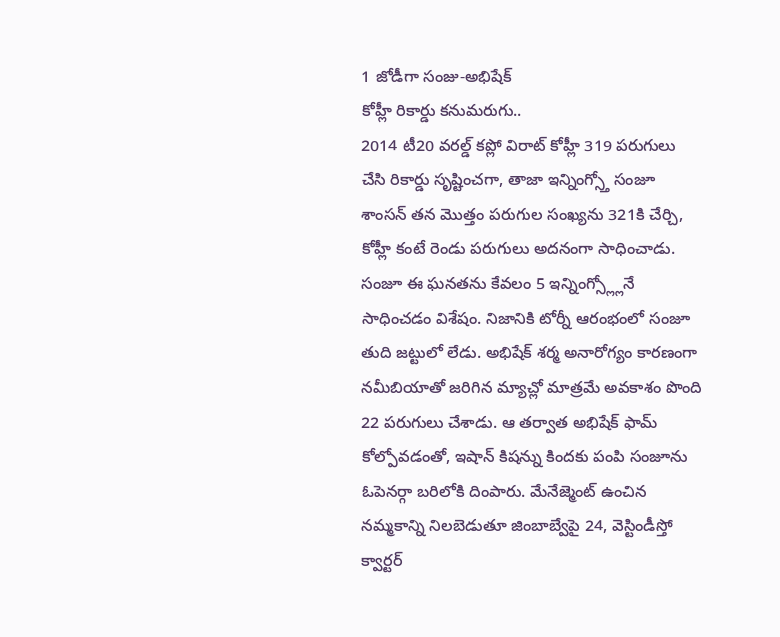1 జోడీగా సంజు-అభిషేక్
కోహ్లీ రికార్డు కనుమరుగు..
2014 టీ20 వరల్డ్ కప్లో విరాట్ కోహ్లీ 319 పరుగులు చేసి రికార్డు సృష్టించగా, తాజా ఇన్నింగ్స్తో సంజూ శాంసన్ తన మొత్తం పరుగుల సంఖ్యను 321కి చేర్చి, కోహ్లీ కంటే రెండు పరుగులు అదనంగా సాధించాడు. సంజూ ఈ ఘనతను కేవలం 5 ఇన్నింగ్స్ల్లోనే సాధించడం విశేషం. నిజానికి టోర్నీ ఆరంభంలో సంజూ తుది జట్టులో లేడు. అభిషేక్ శర్మ అనారోగ్యం కారణంగా నమీబియాతో జరిగిన మ్యాచ్లో మాత్రమే అవకాశం పొంది 22 పరుగులు చేశాడు. ఆ తర్వాత అభిషేక్ ఫామ్ కోల్పోవడంతో, ఇషాన్ కిషన్ను కిందకు పంపి సంజూను ఓపెనర్గా బరిలోకి దింపారు. మేనేజ్మెంట్ ఉంచిన నమ్మకాన్ని నిలబెడుతూ జింబాబ్వేపై 24, వెస్టిండీస్తో క్వార్టర్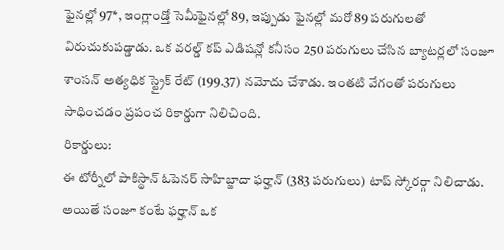ఫైనల్లో 97*, ఇంగ్లాండ్తో సెమీఫైనల్లో 89, ఇప్పుడు ఫైనల్లో మరో 89 పరుగులతో విరుచుకుపడ్డాడు. ఒక వరల్డ్ కప్ ఎడిషన్లో కనీసం 250 పరుగులు చేసిన బ్యాటర్లలో సంజూ శాంసన్ అత్యధిక స్ట్రైక్ రేట్ (199.37) నమోదు చేశాడు. ఇంతటి వేగంతో పరుగులు సాధించడం ప్రపంచ రికార్డుగా నిలిచింది.
రికార్డులు:
ఈ టోర్నీలో పాకిస్థాన్ ఓపెనర్ సాహిబ్జాదా ఫర్హాన్ (383 పరుగులు) టాప్ స్కోరర్గా నిలిచాడు. అయితే సంజూ కంటే ఫర్హాన్ ఒక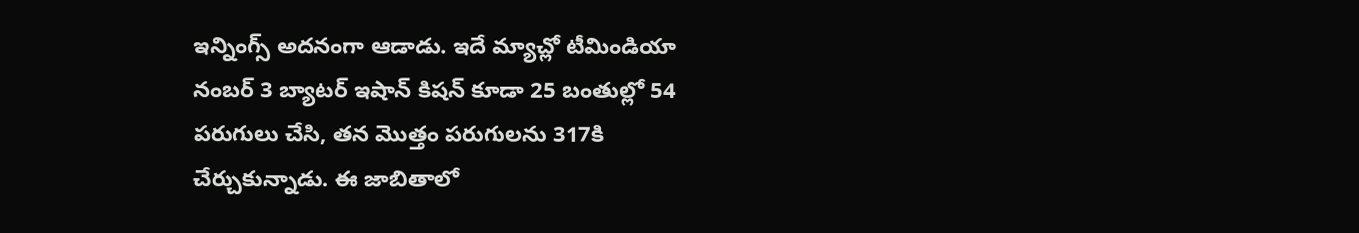ఇన్నింగ్స్ అదనంగా ఆడాడు. ఇదే మ్యాచ్లో టీమిండియా నంబర్ 3 బ్యాటర్ ఇషాన్ కిషన్ కూడా 25 బంతుల్లో 54 పరుగులు చేసి, తన మొత్తం పరుగులను 317కి చేర్చుకున్నాడు. ఈ జాబితాలో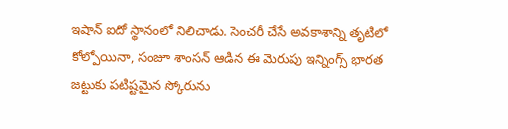ఇషాన్ ఐదో స్థానంలో నిలిచాడు. సెంచరీ చేసే అవకాశాన్ని తృటిలో కోల్పోయినా, సంజూ శాంసన్ ఆడిన ఈ మెరుపు ఇన్నింగ్స్ భారత జట్టుకు పటిష్టమైన స్కోరును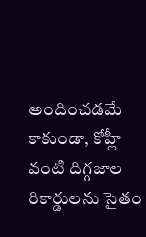అందించడమే కాకుండా, కోహ్లీ వంటి దిగ్గజాల రికార్డులను సైతం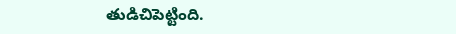తుడిచిపెట్టింది.